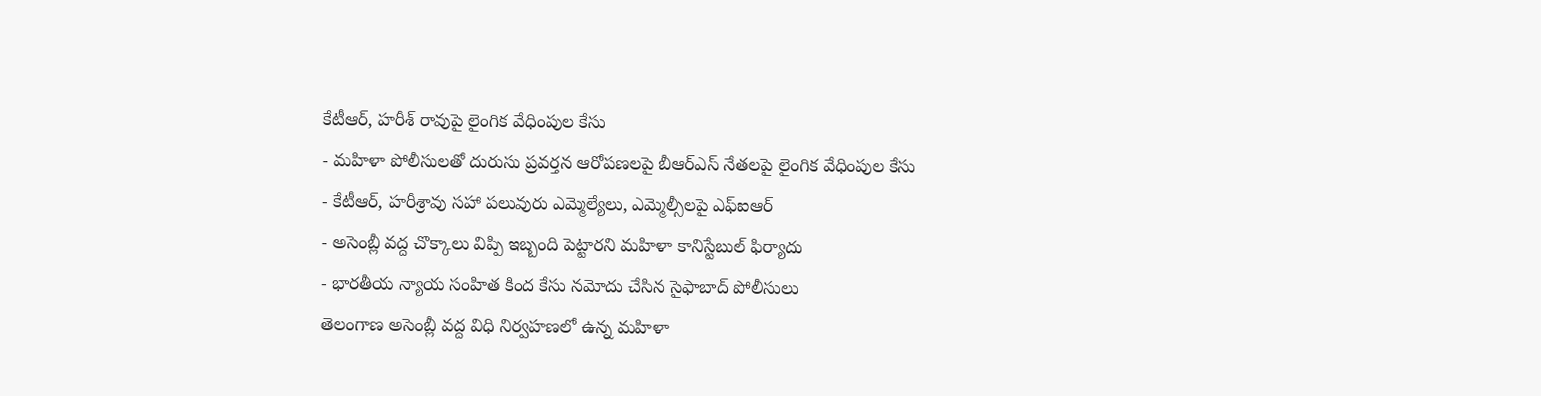కేటీఆర్, హరీశ్ రావుపై లైంగిక వేధింపుల కేసు
- మహిళా పోలీసులతో దురుసు ప్రవర్తన ఆరోపణలపై బీఆర్ఎస్ నేతలపై లైంగిక వేధింపుల కేసు
- కేటీఆర్, హరీశ్రావు సహా పలువురు ఎమ్మెల్యేలు, ఎమ్మెల్సీలపై ఎఫ్ఐఆర్
- అసెంబ్లీ వద్ద చొక్కాలు విప్పి ఇబ్బంది పెట్టారని మహిళా కానిస్టేబుల్ ఫిర్యాదు
- భారతీయ న్యాయ సంహిత కింద కేసు నమోదు చేసిన సైఫాబాద్ పోలీసులు
తెలంగాణ అసెంబ్లీ వద్ద విధి నిర్వహణలో ఉన్న మహిళా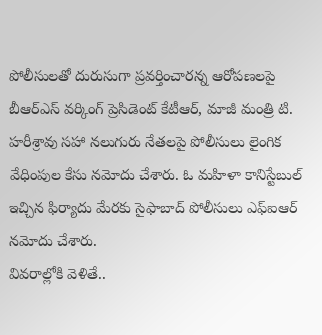పోలీసులతో దురుసుగా ప్రవర్తించారన్న ఆరోపణలపై బీఆర్ఎస్ వర్కింగ్ ప్రెసిడెంట్ కేటీఆర్, మాజీ మంత్రి టి. హరీశ్రావు సహా నలుగురు నేతలపై పోలీసులు లైంగిక వేధింపుల కేసు నమోదు చేశారు. ఓ మహిళా కానిస్టేబుల్ ఇచ్చిన ఫిర్యాదు మేరకు సైఫాబాద్ పోలీసులు ఎఫ్ఐఆర్ నమోదు చేశారు.
వివరాల్లోకి వెళితే..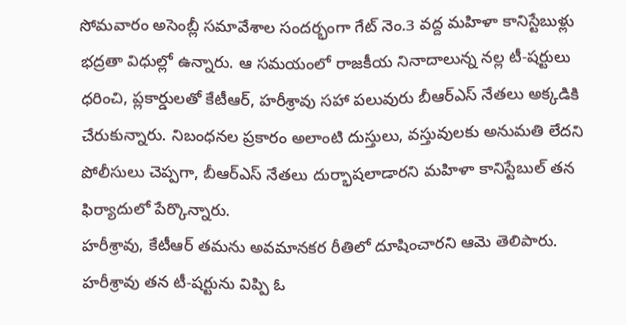సోమవారం అసెంబ్లీ సమావేశాల సందర్భంగా గేట్ నెం.3 వద్ద మహిళా కానిస్టేబుళ్లు భద్రతా విధుల్లో ఉన్నారు. ఆ సమయంలో రాజకీయ నినాదాలున్న నల్ల టీ-షర్టులు ధరించి, ప్లకార్డులతో కేటీఆర్, హరీశ్రావు సహా పలువురు బీఆర్ఎస్ నేతలు అక్కడికి చేరుకున్నారు. నిబంధనల ప్రకారం అలాంటి దుస్తులు, వస్తువులకు అనుమతి లేదని పోలీసులు చెప్పగా, బీఆర్ఎస్ నేతలు దుర్భాషలాడారని మహిళా కానిస్టేబుల్ తన ఫిర్యాదులో పేర్కొన్నారు.
హరీశ్రావు, కేటీఆర్ తమను అవమానకర రీతిలో దూషించారని ఆమె తెలిపారు. హరీశ్రావు తన టీ-షర్టును విప్పి ఓ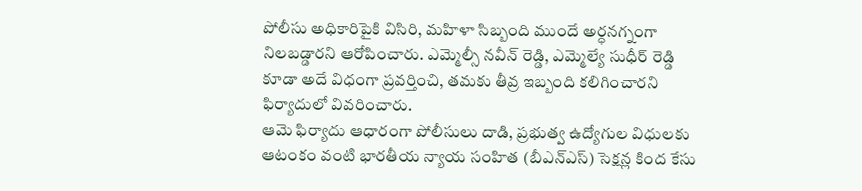పోలీసు అధికారిపైకి విసిరి, మహిళా సిబ్బంది ముందే అర్ధనగ్నంగా నిలబడ్డారని ఆరోపించారు. ఎమ్మెల్సీ నవీన్ రెడ్డి, ఎమ్మెల్యే సుధీర్ రెడ్డి కూడా అదే విధంగా ప్రవర్తించి, తమకు తీవ్ర ఇబ్బంది కలిగించారని ఫిర్యాదులో వివరించారు.
ఆమె ఫిర్యాదు ఆధారంగా పోలీసులు దాడి, ప్రభుత్వ ఉద్యోగుల విధులకు ఆటంకం వంటి భారతీయ న్యాయ సంహిత (బీఎన్ఎస్) సెక్షన్ల కింద కేసు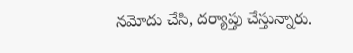నమోదు చేసి, దర్యాప్తు చేస్తున్నారు.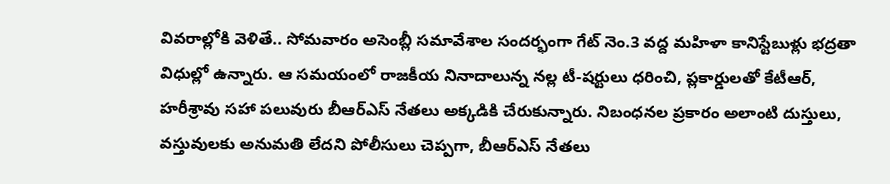వివరాల్లోకి వెళితే.. సోమవారం అసెంబ్లీ సమావేశాల సందర్భంగా గేట్ నెం.3 వద్ద మహిళా కానిస్టేబుళ్లు భద్రతా విధుల్లో ఉన్నారు. ఆ సమయంలో రాజకీయ నినాదాలున్న నల్ల టీ-షర్టులు ధరించి, ప్లకార్డులతో కేటీఆర్, హరీశ్రావు సహా పలువురు బీఆర్ఎస్ నేతలు అక్కడికి చేరుకున్నారు. నిబంధనల ప్రకారం అలాంటి దుస్తులు, వస్తువులకు అనుమతి లేదని పోలీసులు చెప్పగా, బీఆర్ఎస్ నేతలు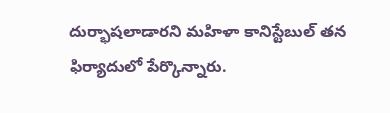దుర్భాషలాడారని మహిళా కానిస్టేబుల్ తన ఫిర్యాదులో పేర్కొన్నారు.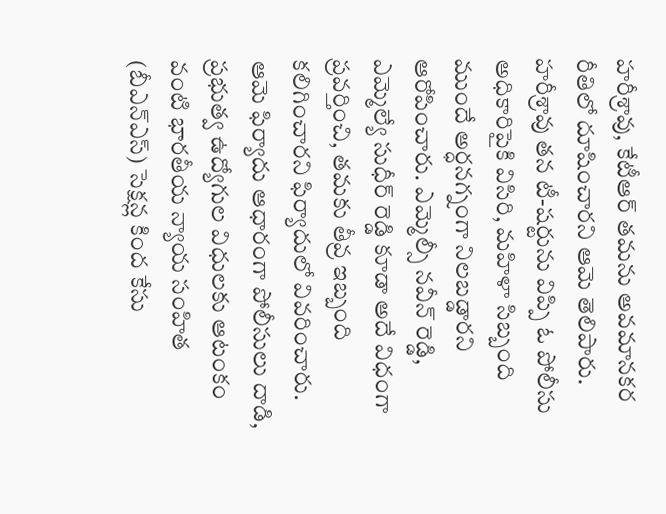హరీశ్రావు, కేటీఆర్ తమను అవమానకర రీతిలో దూషించారని ఆమె తెలిపారు. హరీశ్రావు తన టీ-షర్టును విప్పి ఓ పోలీసు అధికారిపైకి విసిరి, మహిళా సిబ్బంది ముందే అర్ధనగ్నంగా నిలబడ్డారని ఆరోపించారు. ఎమ్మెల్సీ నవీన్ రెడ్డి, ఎమ్మెల్యే సుధీర్ రెడ్డి కూడా అదే విధంగా ప్రవర్తించి, తమకు తీవ్ర ఇబ్బంది కలిగించారని ఫిర్యాదులో వివరించారు.
ఆమె ఫిర్యాదు ఆధారంగా పోలీసులు దాడి, ప్రభుత్వ ఉద్యోగుల విధులకు ఆటంకం వంటి భారతీయ న్యాయ సంహిత (బీఎన్ఎస్) సెక్షన్ల కింద కేసు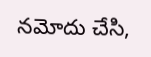నమోదు చేసి,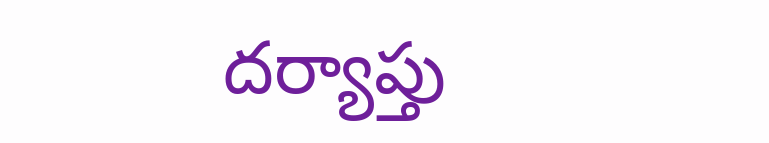దర్యాప్తు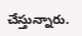చేస్తున్నారు.